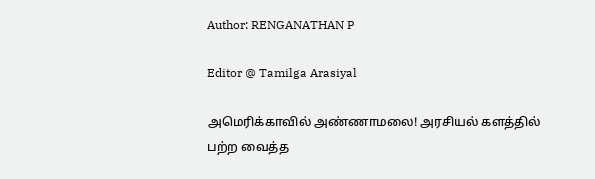Author: RENGANATHAN P

Editor @ Tamilga Arasiyal

அமெரிக்காவில் அண்ணாமலை! அரசியல் களத்தில் பற்ற வைத்த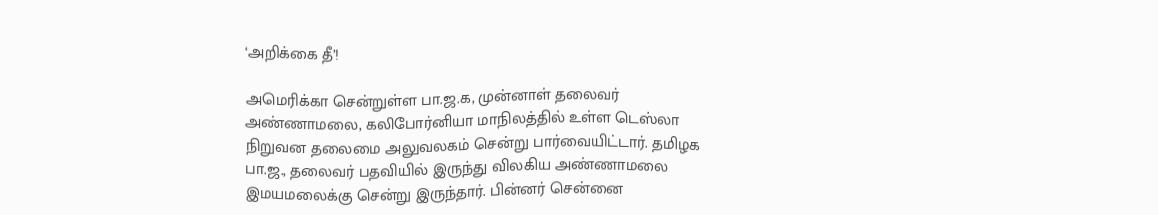‘அறிக்கை தீ’!

அமெரிக்கா சென்றுள்ள பா.ஜ.க, முன்னாள் தலைவர் அண்ணாமலை, கலிபோர்னியா மாநிலத்தில் உள்ள டெஸ்லா நிறுவன தலைமை அலுவலகம் சென்று பார்வையிட்டார். தமிழக பா.ஜ., தலைவர் பதவியில் இருந்து விலகிய அண்ணாமலை இமயமலைக்கு சென்று இருந்தார். பின்னர் சென்னை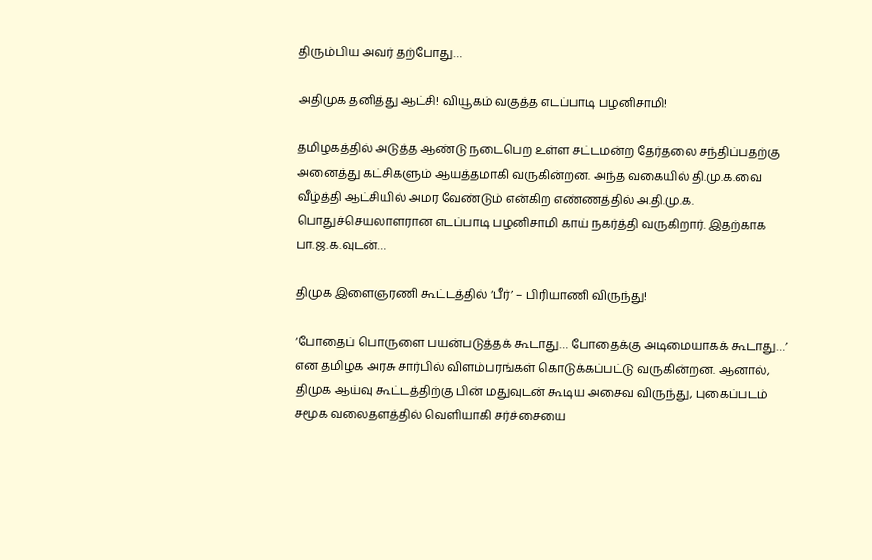திரும்பிய அவர் தற்போது…

அதிமுக தனித்து ஆட்சி! வியூகம் வகுத்த எடப்பாடி பழனிசாமி!

தமிழகத்தில் அடுத்த ஆண்டு நடைபெற உள்ள சட்டமன்ற தேர்தலை சந்திப்பதற்கு அனைத்து கட்சிகளும் ஆயத்தமாகி வருகின்றன. அந்த வகையில் தி.மு.க.வை வீழ்த்தி ஆட்சியில் அமர வேண்டும் என்கிற எண்ணத்தில் அ.தி.மு.க. பொதுச்செயலாளரான எடப்பாடி பழனிசாமி காய் நகர்த்தி வருகிறார். இதற்காக பா.ஜ.க.வுடன்…

திமுக இளைஞரணி கூட்டத்தில் ‘பீர்’ – பிரியாணி விருந்து!

‘போதைப் பொருளை பயன்படுத்தக் கூடாது… போதைக்கு அடிமையாகக் கூடாது…’ என தமிழக அரசு சார்பில் விளம்பரங்கள் கொடுக்கப்பட்டு வருகின்றன. ஆனால், திமுக ஆய்வு கூட்டத்திற்கு பின் மதுவுடன் கூடிய அசைவ விருந்து, புகைப்படம் சமூக வலைதளத்தில் வெளியாகி சர்ச்சையை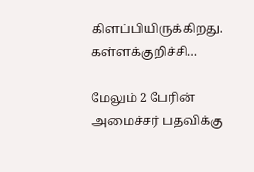கிளப்பியிருக்கிறது. கள்ளக்குறிச்சி…

மேலும் 2 பேரின் அமைச்சர் பதவிக்கு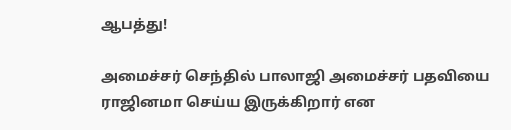ஆபத்து!

அமைச்சர் செந்தில் பாலாஜி அமைச்சர் பதவியை ராஜினமா செய்ய இருக்கிறார் என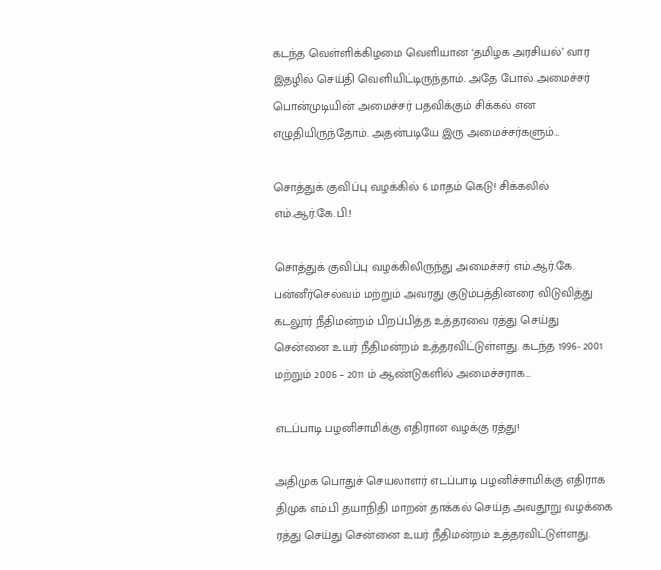கடந்த வெள்ளிக்கிழமை வெளியான ‘தமிழக அரசியல்’ வார இதழில் செய்தி வெளியிட்டிருந்தாம். அதே போல் அமைச்சர் பொன்முடியின் அமைச்சர் பதவிக்கும் சிக்கல் என எழுதியிருந்தோம். அதன்படியே இரு அமைச்சர்களும்…

சொத்துக் குவிப்பு வழக்கில் 6 மாதம் கெடு! சிக்கலில் எம்.ஆர்.கே.பி.!

சொத்துக் குவிப்பு வழக்கிலிருந்து அமைச்சர் எம்.ஆர்.கே. பன்னீர்செல்வம் மற்றும் அவரது குடும்பத்தினரை விடுவித்து கடலூர் நீதிமன்றம் பிறப்பித்த உத்தரவை ரத்து செய்து சென்னை உயர் நீதிமன்றம் உத்தரவிட்டுள்ளது. கடந்த 1996- 2001 மற்றும் 2006 – 2011 ம் ஆண்டுகளில் அமைச்சராக…

எடப்பாடி பழனிசாமிக்கு எதிரான வழக்கு ரத்து!

அதிமுக பொதுச் செயலாளர் எடப்பாடி பழனிச்சாமிக்கு எதிராக திமுக எம்.பி தயாநிதி மாறன் தாக்கல் செய்த அவதூறு வழக்கை ரத்து செய்து சென்னை உயர் நீதிமன்றம் உத்தரவிட்டுள்ளது.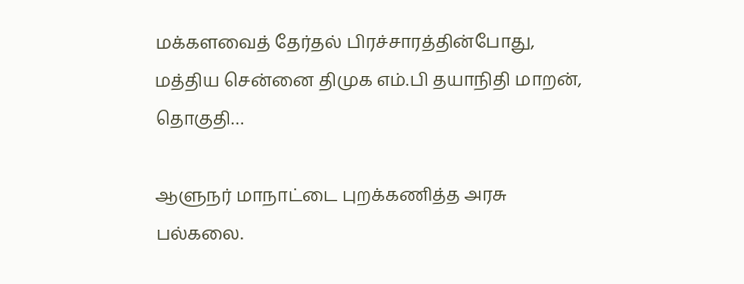மக்களவைத் தேர்தல் பிரச்சாரத்தின்போது, மத்திய சென்னை திமுக எம்.பி தயாநிதி மாறன், தொகுதி…

ஆளுநர் மாநாட்டை புறக்கணித்த அரசு பல்கலை.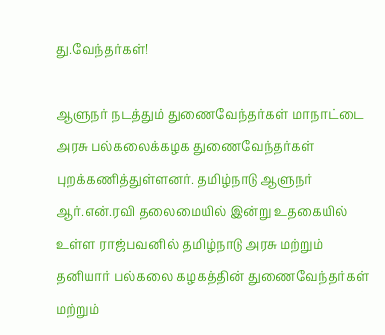து.வேந்தர்கள்!

ஆளுநர் நடத்தும் துணைவேந்தர்கள் மாநாட்டை அரசு பல்கலைக்கழக துணைவேந்தர்கள் புறக்கணித்துள்ளனர். தமிழ்நாடு ஆளுநர் ஆர்.என்.ரவி தலைமையில் இன்று உதகையில் உள்ள ராஜ்பவனில் தமிழ்நாடு அரசு மற்றும் தனியார் பல்கலை கழகத்தின் துணைவேந்தர்கள் மற்றும்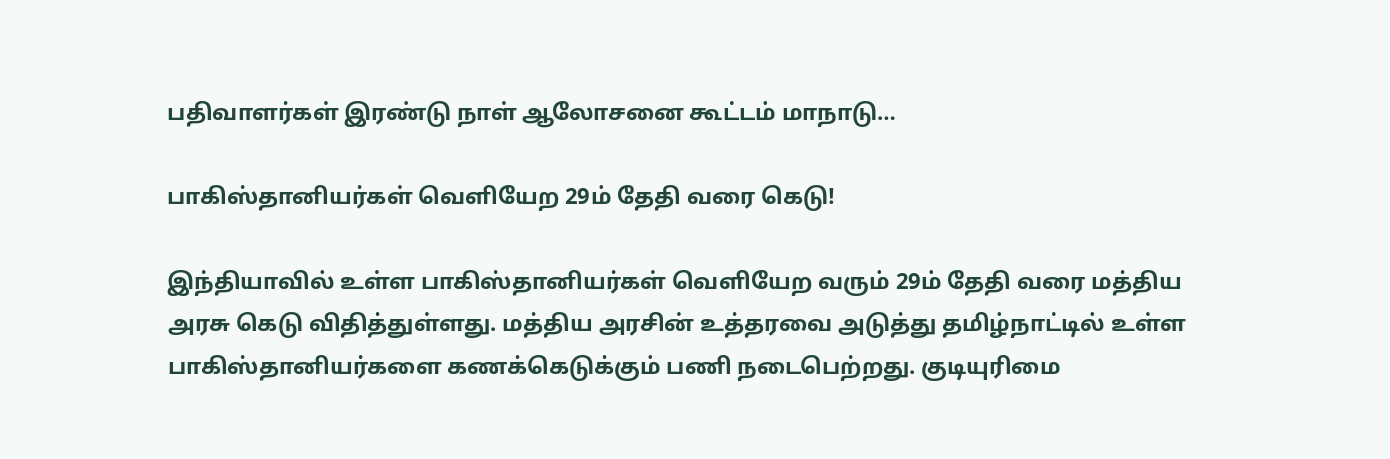பதிவாளர்கள் இரண்டு நாள் ஆலோசனை கூட்டம் மாநாடு…

பாகிஸ்தானியர்கள் வெளியேற 29ம் தேதி வரை கெடு!

இந்தியாவில் உள்ள பாகிஸ்தானியர்கள் வெளியேற வரும் 29ம் தேதி வரை மத்திய அரசு கெடு விதித்துள்ளது. மத்திய அரசின் உத்தரவை அடுத்து தமிழ்நாட்டில் உள்ள பாகிஸ்தானியர்களை கணக்கெடுக்கும் பணி நடைபெற்றது. குடியுரிமை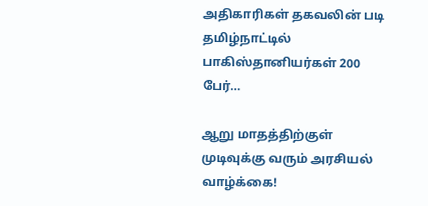அதிகாரிகள் தகவலின் படி தமிழ்நாட்டில் பாகிஸ்தானியர்கள் 200 பேர்…

ஆறு மாதத்திற்குள் முடிவுக்கு வரும் அரசியல் வாழ்க்கை!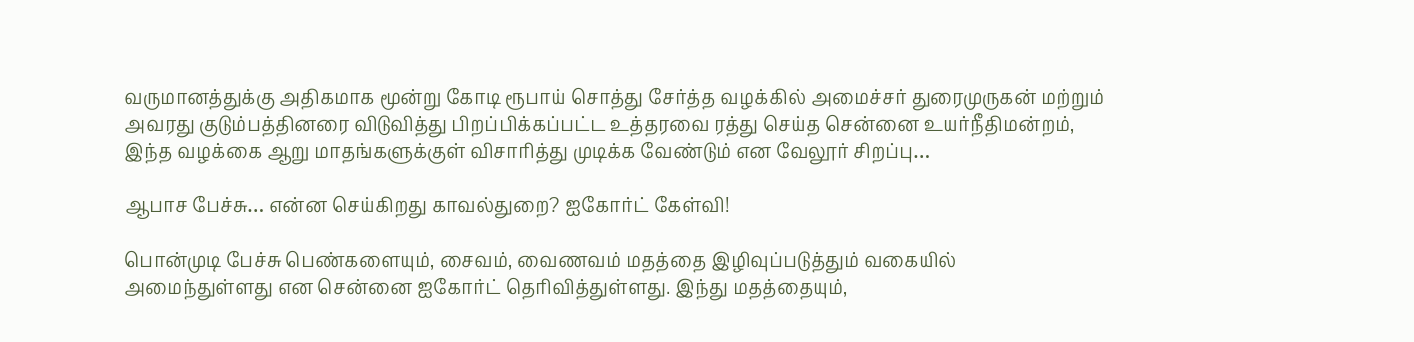வருமானத்துக்கு அதிகமாக மூன்று கோடி ரூபாய் சொத்து சேர்த்த வழக்கில் அமைச்சர் துரைமுருகன் மற்றும் அவரது குடும்பத்தினரை விடுவித்து பிறப்பிக்கப்பட்ட உத்தரவை ரத்து செய்த சென்னை உயர்நீதிமன்றம், இந்த வழக்கை ஆறு மாதங்களுக்குள் விசாரித்து முடிக்க வேண்டும் என வேலூர் சிறப்பு…

ஆபாச பேச்சு… என்ன செய்கிறது காவல்துறை? ஐகோர்ட் கேள்வி!

பொன்முடி பேச்சு பெண்களையும், சைவம், வைணவம் மதத்தை இழிவுப்படுத்தும் வகையில் அமைந்துள்ளது என சென்னை ஐகோர்ட் தெரிவித்துள்ளது. இந்து மதத்தையும்,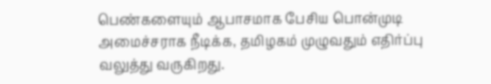பெண்களையும் ஆபாசமாக பேசிய பொன்முடி அமைச்சராக நீடிக்க, தமிழகம் முழுவதும் எதிர்ப்பு வலுத்து வருகிறது.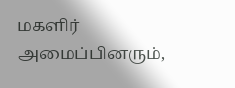மகளிர் அமைப்பினரும்,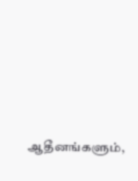ஆதீனங்களும்,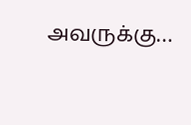அவருக்கு…